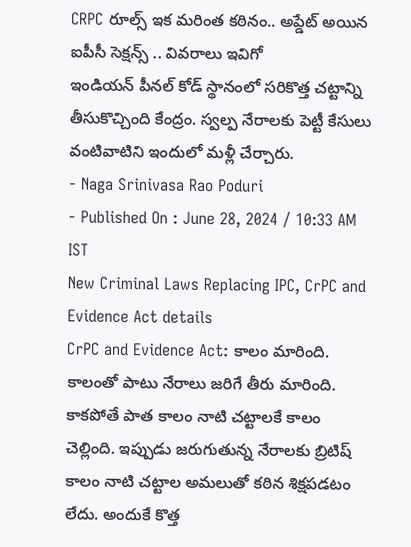CRPC రూల్స్ ఇక మరింత కఠినం.. అప్డేట్ అయిన ఐపీసీ సెక్షన్స్ .. వివరాలు ఇవిగో
ఇండియన్ పీనల్ కోడ్ స్థానంలో సరికొత్త చట్టాన్ని తీసుకొచ్చింది కేంద్రం. స్వల్ప నేరాలకు పెట్టీ కేసులు వంటివాటిని ఇందులో మళ్లీ చేర్చారు.
- Naga Srinivasa Rao Poduri
- Published On : June 28, 2024 / 10:33 AM IST
New Criminal Laws Replacing IPC, CrPC and Evidence Act details
CrPC and Evidence Act: కాలం మారింది. కాలంతో పాటు నేరాలు జరిగే తీరు మారింది. కాకపోతే పాత కాలం నాటి చట్టాలకే కాలం చెల్లింది. ఇప్పుడు జరుగుతున్న నేరాలకు బ్రిటిష్ కాలం నాటి చట్టాల అమలుతో కఠిన శిక్షపడటం లేదు. అందుకే కొత్త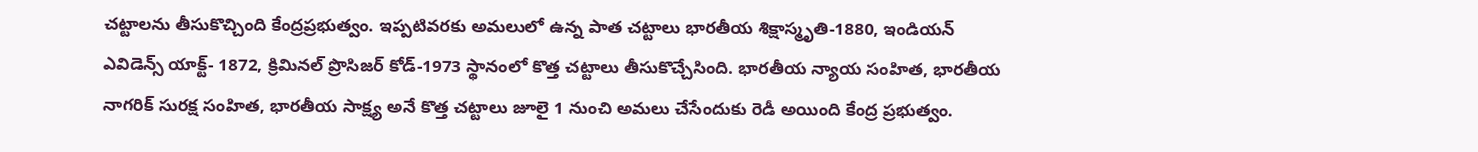చట్టాలను తీసుకొచ్చింది కేంద్రప్రభుత్వం. ఇప్పటివరకు అమలులో ఉన్న పాత చట్టాలు భారతీయ శిక్షాస్మృతి-1880, ఇండియన్ ఎవిడెన్స్ యాక్ట్- 1872, క్రిమినల్ ప్రొసిజర్ కోడ్-1973 స్థానంలో కొత్త చట్టాలు తీసుకొచ్చేసింది. భారతీయ న్యాయ సంహిత, భారతీయ నాగరిక్ సురక్ష సంహిత, భారతీయ సాక్ష్య అనే కొత్త చట్టాలు జూలై 1 నుంచి అమలు చేసేందుకు రెడీ అయింది కేంద్ర ప్రభుత్వం.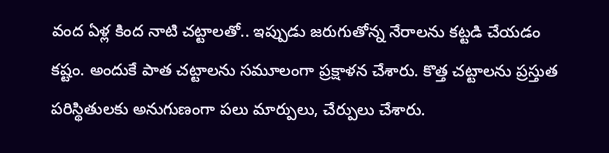వంద ఏళ్ల కింద నాటి చట్టాలతో.. ఇప్పుడు జరుగుతోన్న నేరాలను కట్టడి చేయడం కష్టం. అందుకే పాత చట్టాలను సమూలంగా ప్రక్షాళన చేశారు. కొత్త చట్టాలను ప్రస్తుత పరిస్థితులకు అనుగుణంగా పలు మార్పులు, చేర్పులు చేశారు.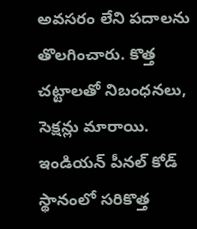అవసరం లేని పదాలను తొలగించారు. కొత్త చట్టాలతో నిబంధనలు, సెక్షన్లు మారాయి.
ఇండియన్ పీనల్ కోడ్ స్థానంలో సరికొత్త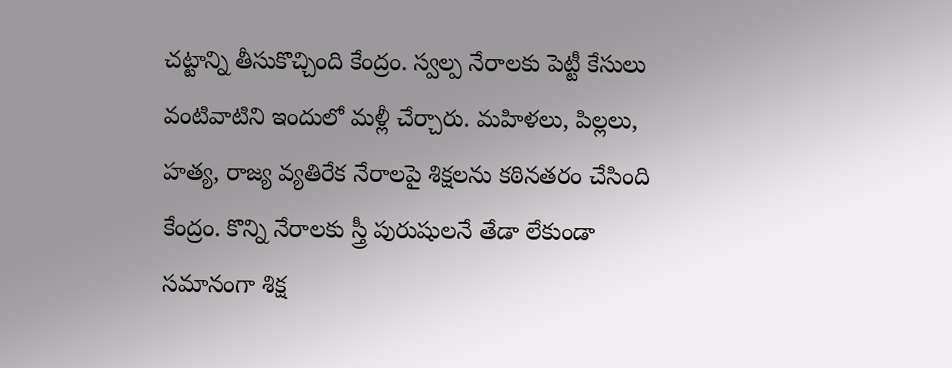చట్టాన్ని తీసుకొచ్చింది కేంద్రం. స్వల్ప నేరాలకు పెట్టీ కేసులు వంటివాటిని ఇందులో మళ్లీ చేర్చారు. మహిళలు, పిల్లలు, హత్య, రాజ్య వ్యతిరేక నేరాలపై శిక్షలను కఠినతరం చేసింది కేంద్రం. కొన్ని నేరాలకు స్త్రీ పురుషులనే తేడా లేకుండా సమానంగా శిక్ష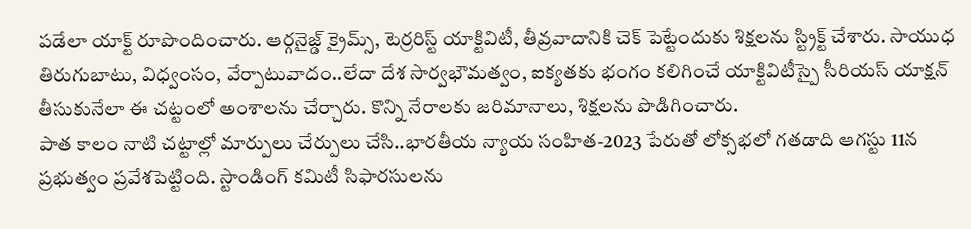పడేలా యాక్ట్ రూపొందించారు. ఆర్గనైజ్డ్ క్రైమ్స్, టెర్రరిస్ట్ యాక్టివిటీ, తీవ్రవాదానికి చెక్ పెట్టేందుకు శిక్షలను స్ట్రిక్ట్ చేశారు. సాయుధ తిరుగుబాటు, విధ్వంసం, వేర్పాటువాదం..లేదా దేశ సార్వభౌమత్వం, ఐక్యతకు భంగం కలిగించే యాక్టివిటీస్పై సీరియస్ యాక్షన్ తీసుకునేలా ఈ చట్టంలో అంశాలను చేర్చారు. కొన్ని నేరాలకు జరిమానాలు, శిక్షలను పొడిగించారు.
పాత కాలం నాటి చట్టాల్లో మార్పులు చేర్పులు చేసి..భారతీయ న్యాయ సంహిత-2023 పేరుతో లోక్సభలో గతడాది ఆగస్టు 11న ప్రభుత్వం ప్రవేశపెట్టింది. స్టాండింగ్ కమిటీ సిఫారసులను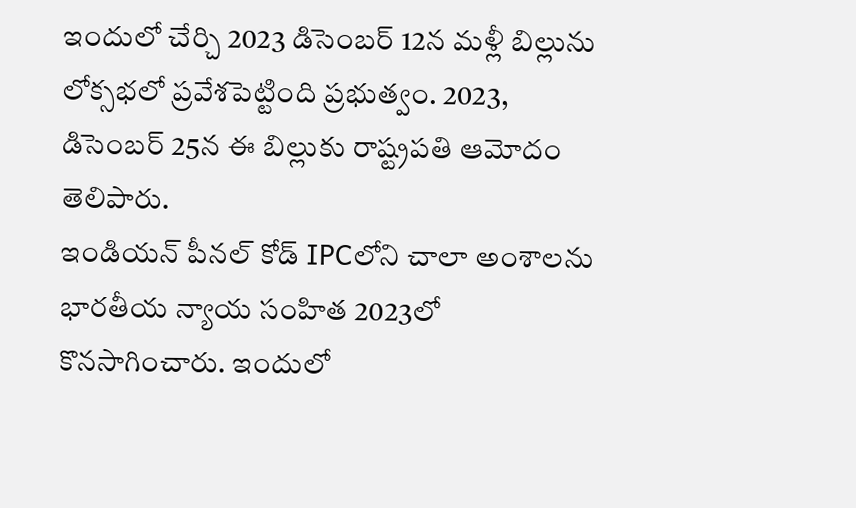ఇందులో చేర్చి 2023 డిసెంబర్ 12న మళ్లీ బిల్లును లోక్సభలో ప్రవేశపెట్టింది ప్రభుత్వం. 2023, డిసెంబర్ 25న ఈ బిల్లుకు రాష్ట్రపతి ఆమోదం తెలిపారు.
ఇండియన్ పీనల్ కోడ్ IPCలోని చాలా అంశాలను భారతీయ న్యాయ సంహిత 2023లో కొనసాగించారు. ఇందులో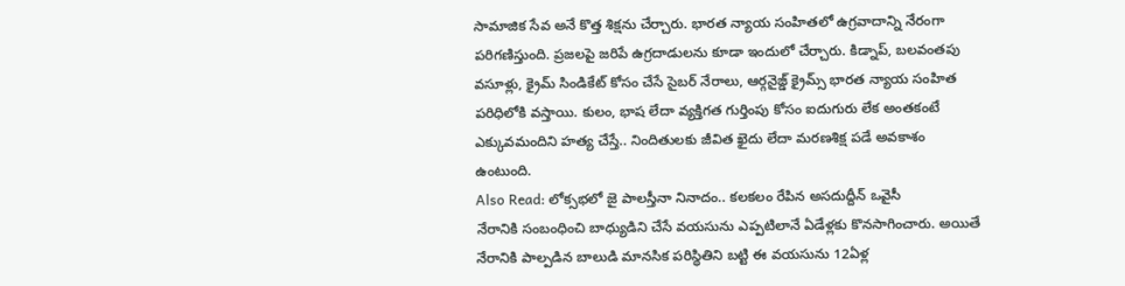సామాజిక సేవ అనే కొత్త శిక్షను చేర్చారు. భారత న్యాయ సంహితలో ఉగ్రవాదాన్ని నేరంగా పరిగణిస్తుంది. ప్రజలపై జరిపే ఉగ్రదాడులను కూడా ఇందులో చేర్చారు. కిడ్నాప్, బలవంతపు వసూళ్లు, క్రైమ్ సిండికేట్ కోసం చేసే సైబర్ నేరాలు, ఆర్గనైజ్డ్ క్రైమ్స్ భారత న్యాయ సంహిత పరిధిలోకి వస్తాయి. కులం, భాష లేదా వ్యక్తిగత గుర్తింపు కోసం ఐదుగురు లేక అంతకంటే ఎక్కువమందిని హత్య చేస్తే.. నిందితులకు జీవిత ఖైదు లేదా మరణశిక్ష పడే అవకాశం ఉంటుంది.
Also Read: లోక్సభలో జై పాలస్తీనా నినాదం.. కలకలం రేపిన అసదుద్దీన్ ఒవైసీ
నేరానికి సంబంధించి బాధ్యుడిని చేసే వయసును ఎప్పటిలానే ఏడేళ్లకు కొనసాగించారు. అయితే నేరానికి పాల్పడిన బాలుడి మానసిక పరిస్థితిని బట్టి ఈ వయసును 12ఏళ్ల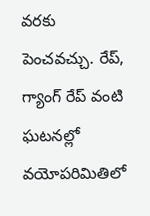వరకు పెంచవచ్చు. రేప్, గ్యాంగ్ రేప్ వంటి ఘటనల్లో వయోపరిమితిలో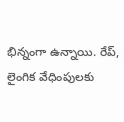భిన్నంగా ఉన్నాయి. రేప్, లైంగిక వేధింపులకు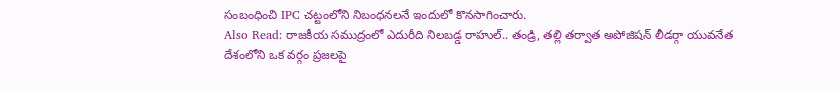సంబంధించి IPC చట్టంలోని నిబంధనలనే ఇందులో కొనసాగించారు.
Also Read: రాజకీయ సముద్రంలో ఎదురీది నిలబడ్డ రాహుల్.. తండ్రి, తల్లి తర్వాత అపోజిషన్ లీడర్గా యువనేత
దేశంలోని ఒక వర్గం ప్రజలపై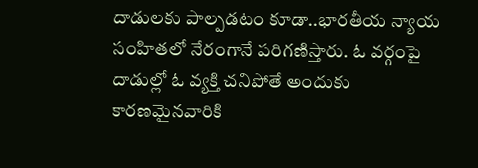దాడులకు పాల్పడటం కూడా..భారతీయ న్యాయ సంహితలో నేరంగానే పరిగణిస్తారు. ఓ వర్గంపై దాడుల్లో ఓ వ్యక్తి చనిపోతే అందుకు కారణమైనవారికి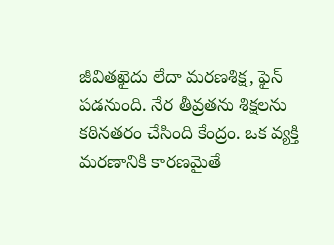జీవితఖైదు లేదా మరణశిక్ష, ఫైన్ పడనుంది. నేర తీవ్రతను శిక్షలను కఠినతరం చేసింది కేంద్రం. ఒక వ్యక్తి మరణానికి కారణమైతే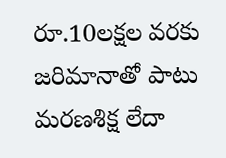రూ.10లక్షల వరకు జరిమానాతో పాటు మరణశిక్ష లేదా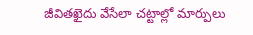జీవితఖైదు వేసేలా చట్టాల్లో మార్పులు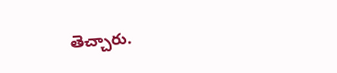తెచ్చారు.